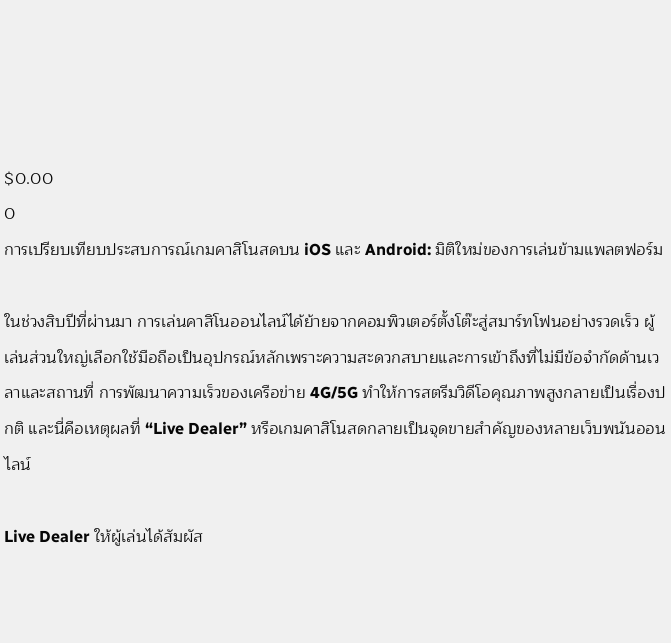$0.00
0
การเปรียบเทียบประสบการณ์เกมคาสิโนสดบน iOS และ Android: มิติใหม่ของการเล่นข้ามแพลตฟอร์ม

ในช่วงสิบปีที่ผ่านมา การเล่นคาสิโนออนไลน์ได้ย้ายจากคอมพิวเตอร์ตั้งโต๊ะสู่สมาร์ทโฟนอย่างรวดเร็ว ผู้เล่นส่วนใหญ่เลือกใช้มือถือเป็นอุปกรณ์หลักเพราะความสะดวกสบายและการเข้าถึงที่ไม่มีข้อจำกัดด้านเวลาและสถานที่ การพัฒนาความเร็วของเครือข่าย 4G/5G ทำให้การสตรีมวิดีโอคุณภาพสูงกลายเป็นเรื่องปกติ และนี่คือเหตุผลที่ “Live Dealer” หรือเกมคาสิโนสดกลายเป็นจุดขายสำคัญของหลายเว็บพนันออนไลน์

Live Dealer ให้ผู้เล่นได้สัมผัส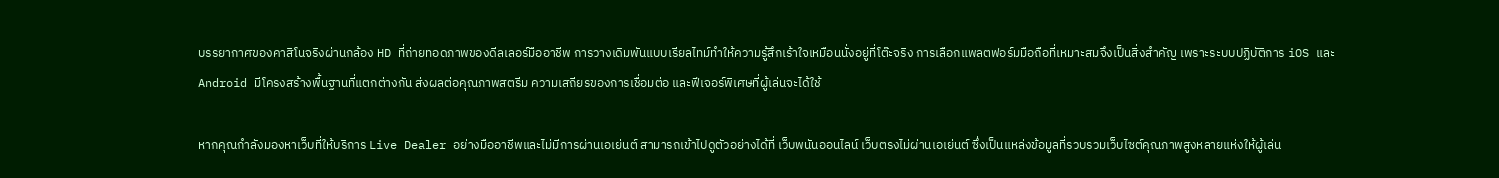บรรยากาศของคาสิโนจริงผ่านกล้อง HD ที่ถ่ายทอดภาพของดีลเลอร์มืออาชีพ การวางเดิมพันแบบเรียลไทม์ทำให้ความรู้สึกเร้าใจเหมือนนั่งอยู่ที่โต๊ะจริง การเลือกแพลตฟอร์มมือถือที่เหมาะสมจึงเป็นสิ่งสำคัญ เพราะระบบปฏิบัติการ iOS และ Android มีโครงสร้างพื้นฐานที่แตกต่างกัน ส่งผลต่อคุณภาพสตรีม ความเสถียรของการเชื่อมต่อ และฟีเจอร์พิเศษที่ผู้เล่นจะได้ใช้

หากคุณกำลังมองหาเว็บที่ให้บริการ Live Dealer อย่างมืออาชีพและไม่มีการผ่านเอเย่นต์ สามารถเข้าไปดูตัวอย่างได้ที่ เว็บพนันออนไลน์ เว็บตรงไม่ผ่านเอเย่นต์ ซึ่งเป็นแหล่งข้อมูลที่รวบรวมเว็บไซต์คุณภาพสูงหลายแห่งให้ผู้เล่น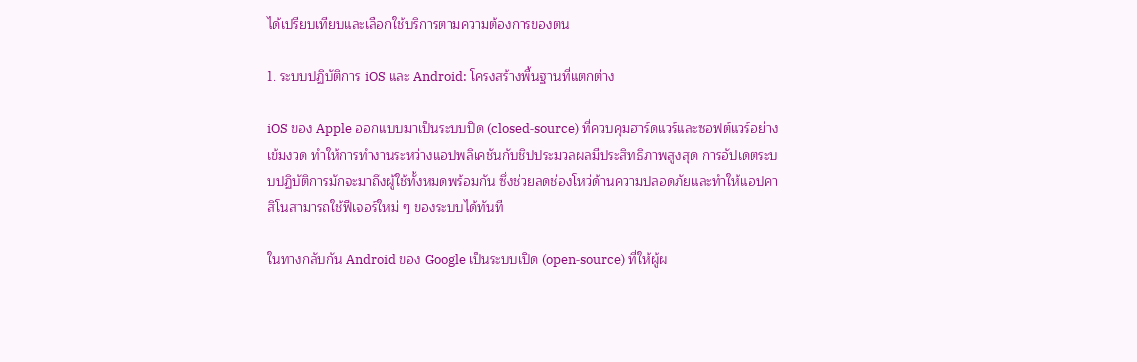ได้เปรียบเทียบและเลือกใช้บริการตามความต้องการของตน

1. ระบบปฏิบัติการ iOS และ Android: โครงสร้างพื้นฐานที่แตกต่าง

iOS ของ Apple ออกแบบมาเป็นระบบปิด (closed‑source) ที่ควบคุมฮาร์ดแวร์และซอฟต์แวร์อย่างเข้มงวด ทำให้การทำงานระหว่างแอปพลิเคชันกับชิปประมวลผลมีประสิทธิภาพสูงสุด การอัปเดตระบบปฏิบัติการมักจะมาถึงผู้ใช้ทั้งหมดพร้อมกัน ซึ่งช่วยลดช่องโหว่ด้านความปลอดภัยและทำให้แอปคาสิโนสามารถใช้ฟีเจอร์ใหม่ ๆ ของระบบได้ทันที

ในทางกลับกัน Android ของ Google เป็นระบบเปิด (open‑source) ที่ให้ผู้ผ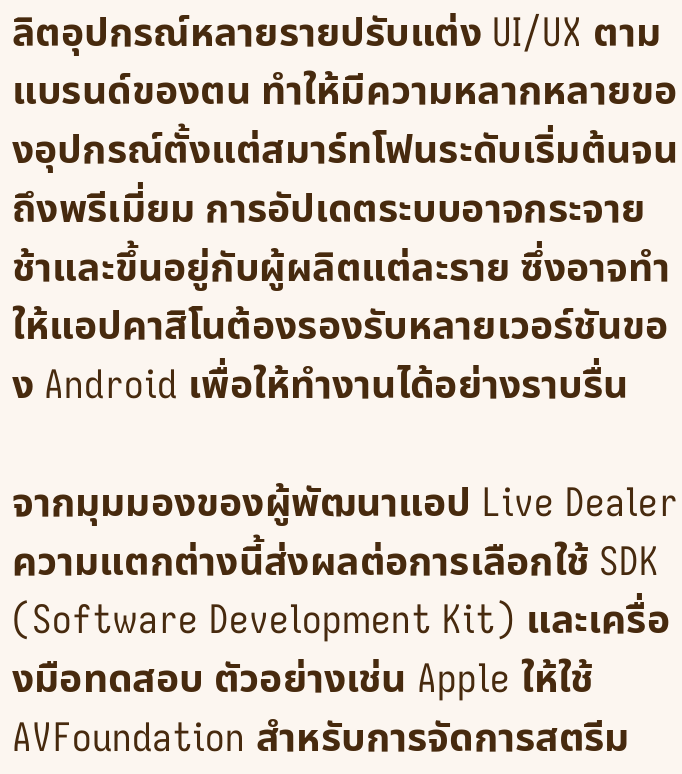ลิตอุปกรณ์หลายรายปรับแต่ง UI/UX ตามแบรนด์ของตน ทำให้มีความหลากหลายของอุปกรณ์ตั้งแต่สมาร์ทโฟนระดับเริ่มต้นจนถึงพรีเมี่ยม การอัปเดตระบบอาจกระจายช้าและขึ้นอยู่กับผู้ผลิตแต่ละราย ซึ่งอาจทำให้แอปคาสิโนต้องรองรับหลายเวอร์ชันของ Android เพื่อให้ทำงานได้อย่างราบรื่น

จากมุมมองของผู้พัฒนาแอป Live Dealer ความแตกต่างนี้ส่งผลต่อการเลือกใช้ SDK (Software Development Kit) และเครื่องมือทดสอบ ตัวอย่างเช่น Apple ให้ใช้ AVFoundation สำหรับการจัดการสตรีม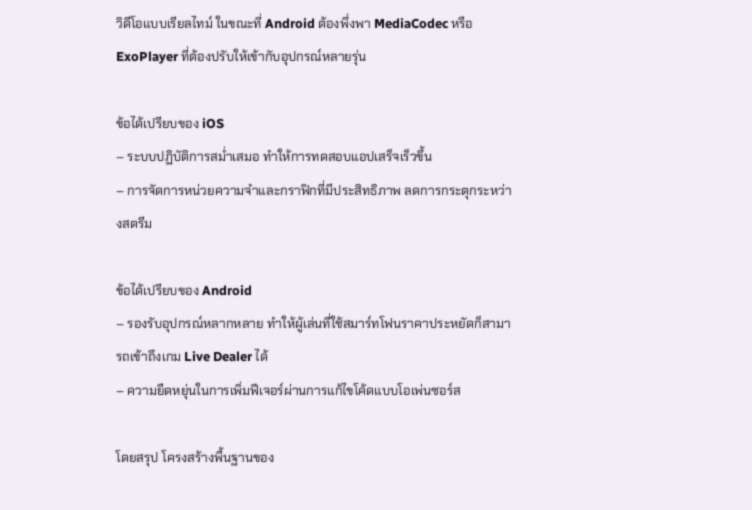วิดีโอแบบเรียลไทม์ ในขณะที่ Android ต้องพึ่งพา MediaCodec หรือ ExoPlayer ที่ต้องปรับให้เข้ากับอุปกรณ์หลายรุ่น

ข้อได้เปรียบของ iOS
– ระบบปฏิบัติการสม่ำเสมอ ทำให้การทดสอบแอปเสร็จเร็วขึ้น
– การจัดการหน่วยความจำและกราฟิกที่มีประสิทธิภาพ ลดการกระตุกระหว่างสตรีม

ข้อได้เปรียบของ Android
– รองรับอุปกรณ์หลากหลาย ทำให้ผู้เล่นที่ใช้สมาร์ทโฟนราคาประหยัดก็สามารถเข้าถึงเกม Live Dealer ได้
– ความยืดหยุ่นในการเพิ่มฟีเจอร์ผ่านการแก้ไขโค้ดแบบโอเพ่นซอร์ส

โดยสรุป โครงสร้างพื้นฐานของ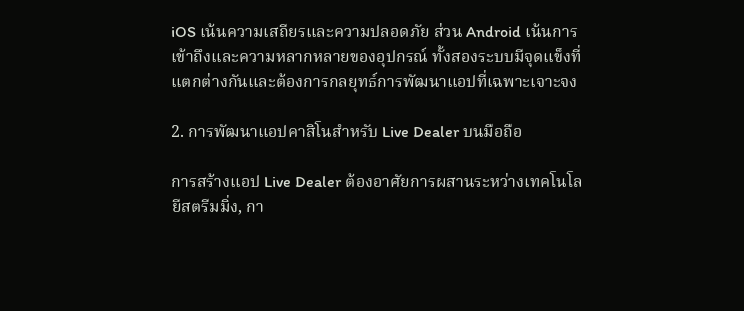iOS เน้นความเสถียรและความปลอดภัย ส่วน Android เน้นการเข้าถึงและความหลากหลายของอุปกรณ์ ทั้งสองระบบมีจุดแข็งที่แตกต่างกันและต้องการกลยุทธ์การพัฒนาแอปที่เฉพาะเจาะจง

2. การพัฒนาแอปคาสิโนสำหรับ Live Dealer บนมือถือ

การสร้างแอป Live Dealer ต้องอาศัยการผสานระหว่างเทคโนโลยีสตรีมมิ่ง, กา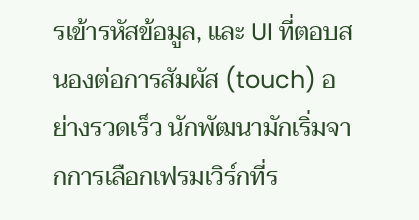รเข้ารหัสข้อมูล, และ UI ที่ตอบสนองต่อการสัมผัส (touch) อย่างรวดเร็ว นักพัฒนามักเริ่มจากการเลือกเฟรมเวิร์กที่ร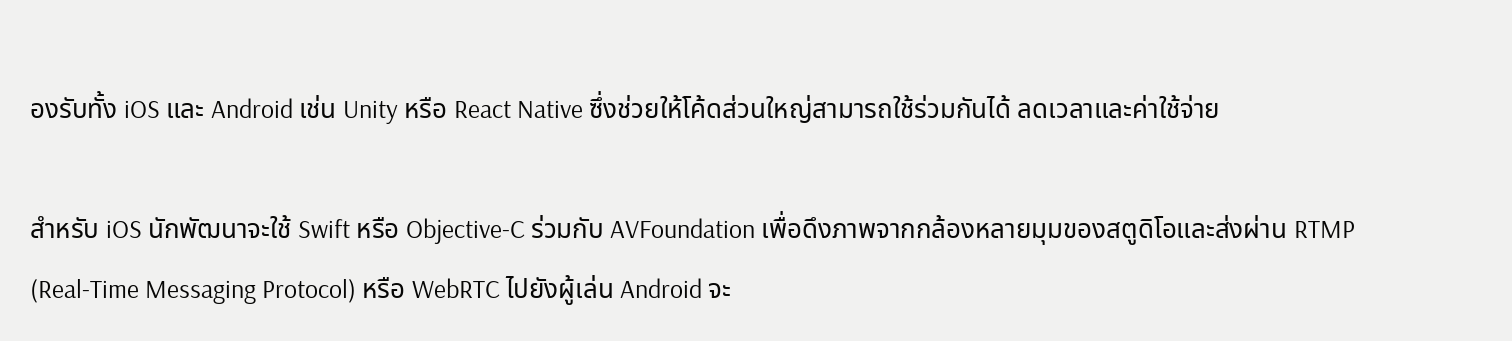องรับทั้ง iOS และ Android เช่น Unity หรือ React Native ซึ่งช่วยให้โค้ดส่วนใหญ่สามารถใช้ร่วมกันได้ ลดเวลาและค่าใช้จ่าย

สำหรับ iOS นักพัฒนาจะใช้ Swift หรือ Objective‑C ร่วมกับ AVFoundation เพื่อดึงภาพจากกล้องหลายมุมของสตูดิโอและส่งผ่าน RTMP (Real‑Time Messaging Protocol) หรือ WebRTC ไปยังผู้เล่น Android จะ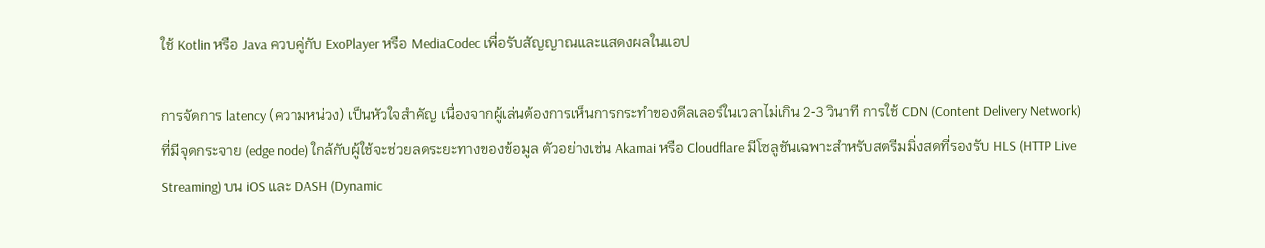ใช้ Kotlin หรือ Java ควบคู่กับ ExoPlayer หรือ MediaCodec เพื่อรับสัญญาณและแสดงผลในแอป

การจัดการ latency (ความหน่วง) เป็นหัวใจสำคัญ เนื่องจากผู้เล่นต้องการเห็นการกระทำของดีลเลอร์ในเวลาไม่เกิน 2‑3 วินาที การใช้ CDN (Content Delivery Network) ที่มีจุดกระจาย (edge node) ใกล้กับผู้ใช้จะช่วยลดระยะทางของข้อมูล ตัวอย่างเช่น Akamai หรือ Cloudflare มีโซลูชันเฉพาะสำหรับสตรีมมิ่งสดที่รองรับ HLS (HTTP Live Streaming) บน iOS และ DASH (Dynamic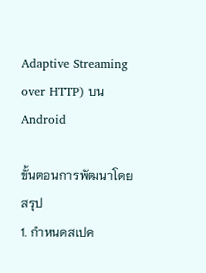Adaptive Streaming over HTTP) บน Android

ขั้นตอนการพัฒนาโดยสรุป
1. กำหนดสเปค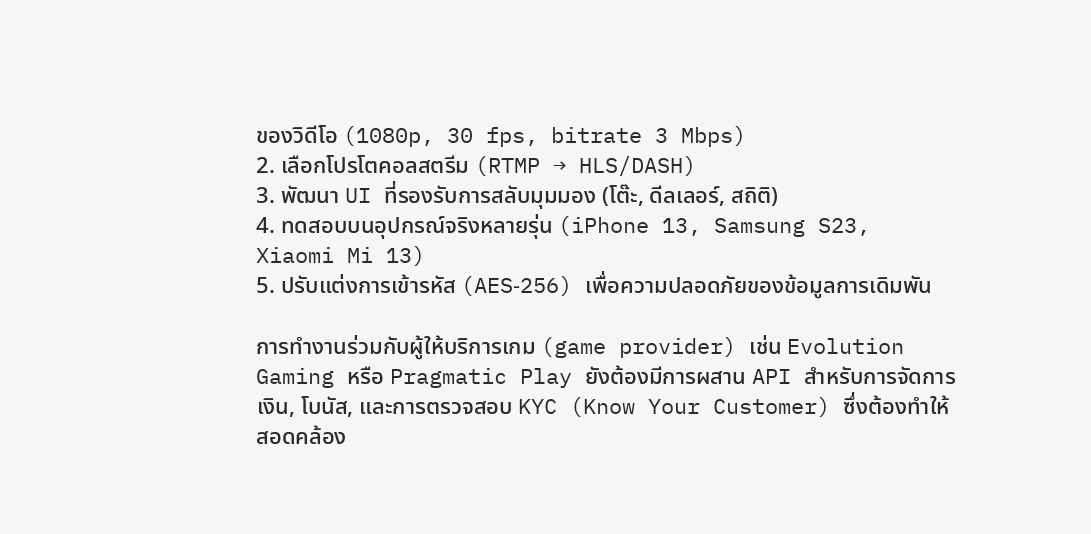ของวิดีโอ (1080p, 30 fps, bitrate 3 Mbps)
2. เลือกโปรโตคอลสตรีม (RTMP → HLS/DASH)
3. พัฒนา UI ที่รองรับการสลับมุมมอง (โต๊ะ, ดีลเลอร์, สถิติ)
4. ทดสอบบนอุปกรณ์จริงหลายรุ่น (iPhone 13, Samsung S23, Xiaomi Mi 13)
5. ปรับแต่งการเข้ารหัส (AES‑256) เพื่อความปลอดภัยของข้อมูลการเดิมพัน

การทำงานร่วมกับผู้ให้บริการเกม (game provider) เช่น Evolution Gaming หรือ Pragmatic Play ยังต้องมีการผสาน API สำหรับการจัดการเงิน, โบนัส, และการตรวจสอบ KYC (Know Your Customer) ซึ่งต้องทำให้สอดคล้อง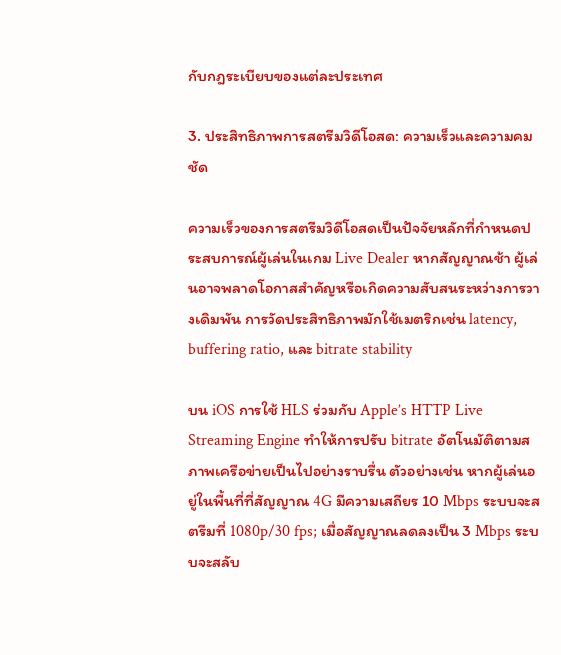กับกฎระเบียบของแต่ละประเทศ

3. ประสิทธิภาพการสตรีมวิดีโอสด: ความเร็วและความคมชัด

ความเร็วของการสตรีมวิดีโอสดเป็นปัจจัยหลักที่กำหนดประสบการณ์ผู้เล่นในเกม Live Dealer หากสัญญาณช้า ผู้เล่นอาจพลาดโอกาสสำคัญหรือเกิดความสับสนระหว่างการวางเดิมพัน การวัดประสิทธิภาพมักใช้เมตริกเช่น latency, buffering ratio, และ bitrate stability

บน iOS การใช้ HLS ร่วมกับ Apple’s HTTP Live Streaming Engine ทำให้การปรับ bitrate อัตโนมัติตามสภาพเครือข่ายเป็นไปอย่างราบรื่น ตัวอย่างเช่น หากผู้เล่นอยู่ในพื้นที่ที่สัญญาณ 4G มีความเสถียร 10 Mbps ระบบจะสตรีมที่ 1080p/30 fps; เมื่อสัญญาณลดลงเป็น 3 Mbps ระบบจะสลับ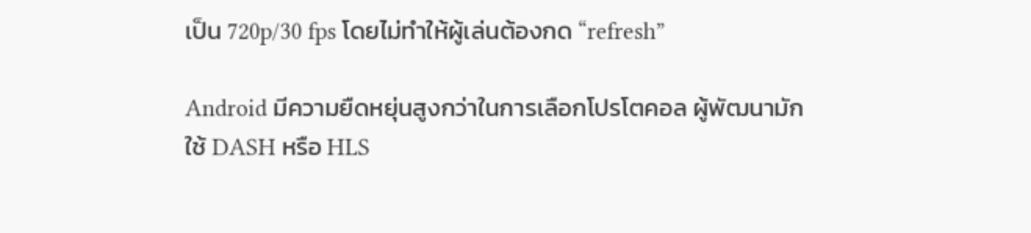เป็น 720p/30 fps โดยไม่ทำให้ผู้เล่นต้องกด “refresh”

Android มีความยืดหยุ่นสูงกว่าในการเลือกโปรโตคอล ผู้พัฒนามักใช้ DASH หรือ HLS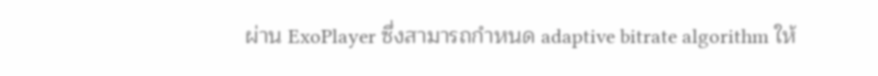ผ่าน ExoPlayer ซึ่งสามารถกำหนด adaptive bitrate algorithm ให้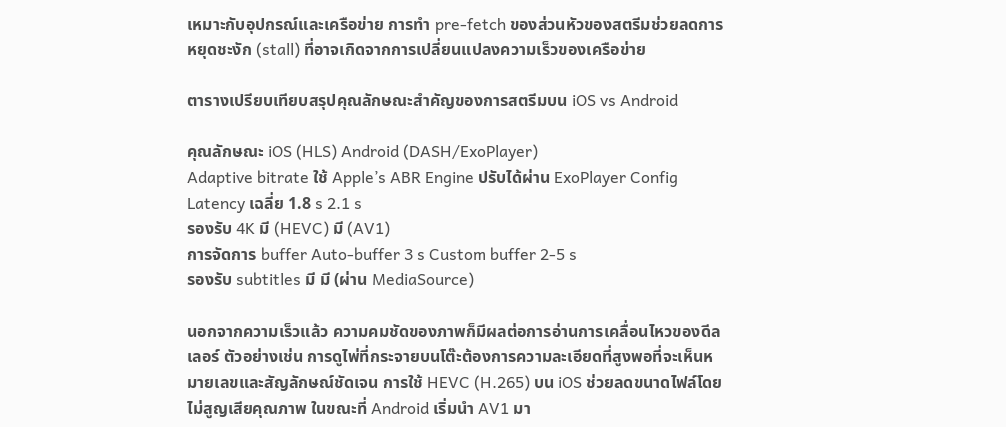เหมาะกับอุปกรณ์และเครือข่าย การทำ pre‑fetch ของส่วนหัวของสตรีมช่วยลดการหยุดชะงัก (stall) ที่อาจเกิดจากการเปลี่ยนแปลงความเร็วของเครือข่าย

ตารางเปรียบเทียบสรุปคุณลักษณะสำคัญของการสตรีมบน iOS vs Android

คุณลักษณะ iOS (HLS) Android (DASH/ExoPlayer)
Adaptive bitrate ใช้ Apple’s ABR Engine ปรับได้ผ่าน ExoPlayer Config
Latency เฉลี่ย 1.8 s 2.1 s
รองรับ 4K มี (HEVC) มี (AV1)
การจัดการ buffer Auto‑buffer 3 s Custom buffer 2‑5 s
รองรับ subtitles มี มี (ผ่าน MediaSource)

นอกจากความเร็วแล้ว ความคมชัดของภาพก็มีผลต่อการอ่านการเคลื่อนไหวของดีลเลอร์ ตัวอย่างเช่น การดูไพ่ที่กระจายบนโต๊ะต้องการความละเอียดที่สูงพอที่จะเห็นหมายเลขและสัญลักษณ์ชัดเจน การใช้ HEVC (H.265) บน iOS ช่วยลดขนาดไฟล์โดยไม่สูญเสียคุณภาพ ในขณะที่ Android เริ่มนำ AV1 มา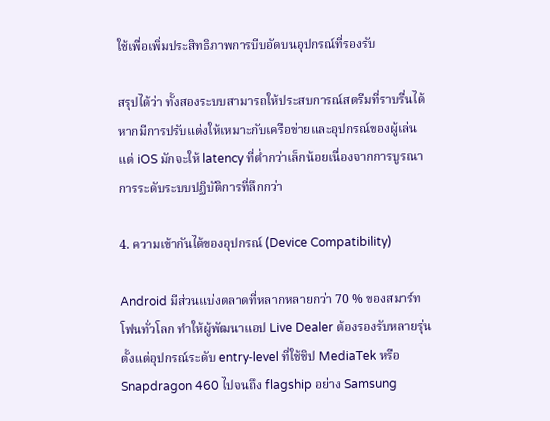ใช้เพื่อเพิ่มประสิทธิภาพการบีบอัดบนอุปกรณ์ที่รองรับ

สรุปได้ว่า ทั้งสองระบบสามารถให้ประสบการณ์สตรีมที่ราบรื่นได้ หากมีการปรับแต่งให้เหมาะกับเครือข่ายและอุปกรณ์ของผู้เล่น แต่ iOS มักจะให้ latency ที่ต่ำกว่าเล็กน้อยเนื่องจากการบูรณาการระดับระบบปฏิบัติการที่ลึกกว่า

4. ความเข้ากันได้ของอุปกรณ์ (Device Compatibility)

Android มีส่วนแบ่งตลาดที่หลากหลายกว่า 70 % ของสมาร์ทโฟนทั่วโลก ทำให้ผู้พัฒนาแอป Live Dealer ต้องรองรับหลายรุ่น ตั้งแต่อุปกรณ์ระดับ entry‑level ที่ใช้ชิป MediaTek หรือ Snapdragon 460 ไปจนถึง flagship อย่าง Samsung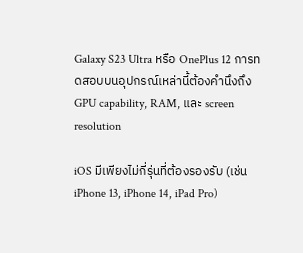Galaxy S23 Ultra หรือ OnePlus 12 การทดสอบบนอุปกรณ์เหล่านี้ต้องคำนึงถึง GPU capability, RAM, และ screen resolution

iOS มีเพียงไม่กี่รุ่นที่ต้องรองรับ (เช่น iPhone 13, iPhone 14, iPad Pro)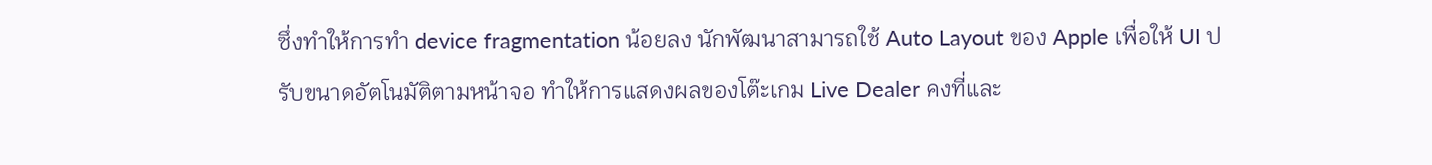ซึ่งทำให้การทำ device fragmentation น้อยลง นักพัฒนาสามารถใช้ Auto Layout ของ Apple เพื่อให้ UI ปรับขนาดอัตโนมัติตามหน้าจอ ทำให้การแสดงผลของโต๊ะเกม Live Dealer คงที่และ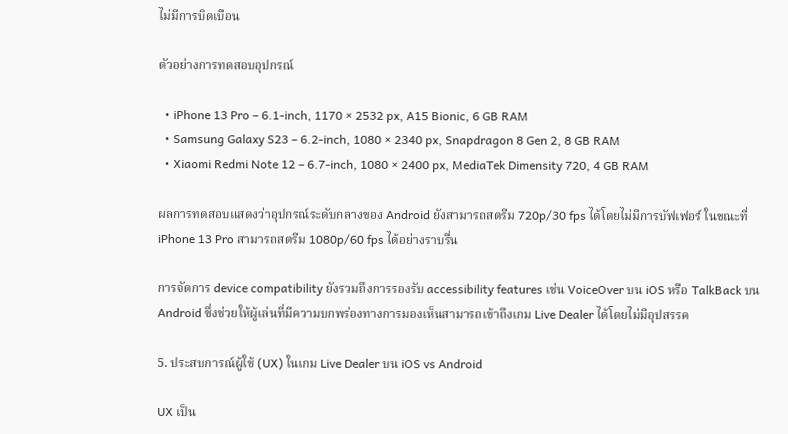ไม่มีการบิดเบือน

ตัวอย่างการทดสอบอุปกรณ์

  • iPhone 13 Pro – 6.1‑inch, 1170 × 2532 px, A15 Bionic, 6 GB RAM
  • Samsung Galaxy S23 – 6.2‑inch, 1080 × 2340 px, Snapdragon 8 Gen 2, 8 GB RAM
  • Xiaomi Redmi Note 12 – 6.7‑inch, 1080 × 2400 px, MediaTek Dimensity 720, 4 GB RAM

ผลการทดสอบแสดงว่าอุปกรณ์ระดับกลางของ Android ยังสามารถสตรีม 720p/30 fps ได้โดยไม่มีการบัฟเฟอร์ ในขณะที่ iPhone 13 Pro สามารถสตรีม 1080p/60 fps ได้อย่างราบรื่น

การจัดการ device compatibility ยังรวมถึงการรองรับ accessibility features เช่น VoiceOver บน iOS หรือ TalkBack บน Android ซึ่งช่วยให้ผู้เล่นที่มีความบกพร่องทางการมองเห็นสามารถเข้าถึงเกม Live Dealer ได้โดยไม่มีอุปสรรค

5. ประสบการณ์ผู้ใช้ (UX) ในเกม Live Dealer บน iOS vs Android

UX เป็น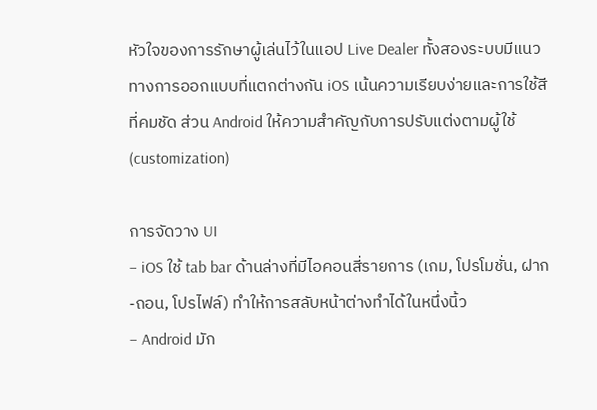หัวใจของการรักษาผู้เล่นไว้ในแอป Live Dealer ทั้งสองระบบมีแนวทางการออกแบบที่แตกต่างกัน iOS เน้นความเรียบง่ายและการใช้สีที่คมชัด ส่วน Android ให้ความสำคัญกับการปรับแต่งตามผู้ใช้ (customization)

การจัดวาง UI
– iOS ใช้ tab bar ด้านล่างที่มีไอคอนสี่รายการ (เกม, โปรโมชั่น, ฝาก‑ถอน, โปรไฟล์) ทำให้การสลับหน้าต่างทำได้ในหนึ่งนิ้ว
– Android มัก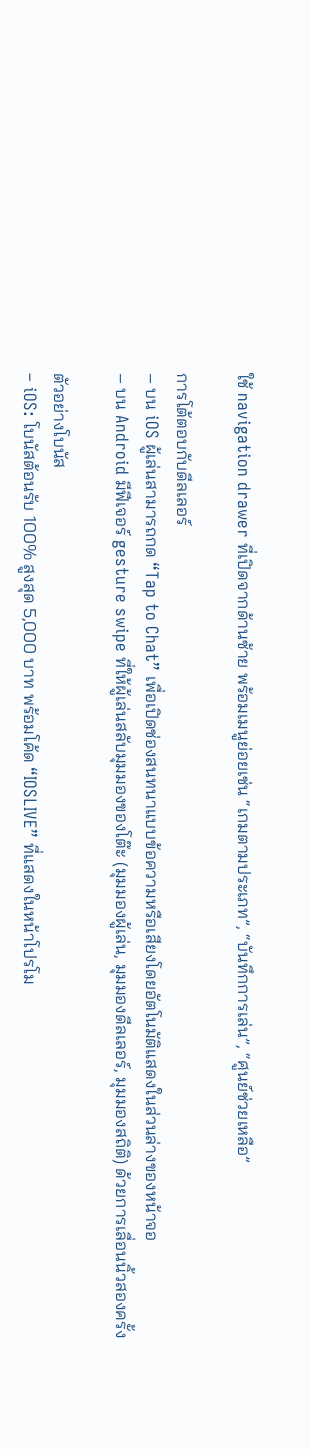ใช้ navigation drawer ที่เปิดจากด้านซ้าย พร้อมเมนูย่อยเช่น “เกมตามประเภท”, “บันทึกการเล่น”, “ศูนย์ช่วยเหลือ”

การโต้ตอบกับดีลเลอร์
– บน iOS ผู้เล่นสามารถกด “Tap to Chat” เพื่อเปิดช่องสนทนาแบบข้อความหรือเสียงโดยอัตโนมัติแสดงในส่วนล่างของหน้าจอ
– บน Android มีฟีเจอร์ gesture swipe ที่ให้ผู้เล่นสลับมุมมองของโต๊ะ (มุมมองผู้เล่น, มุมมองดีลเลอร์, มุมมองสถิติ) ด้วยการเลื่อนนิ้วสองครั้ง

ตัวอย่างโบนัส
– iOS: โบนัสต้อนรับ 100% สูงสุด 5,000 บาท พร้อมโค้ด “IOSLIVE” ที่แสดงในหน้าโปรโม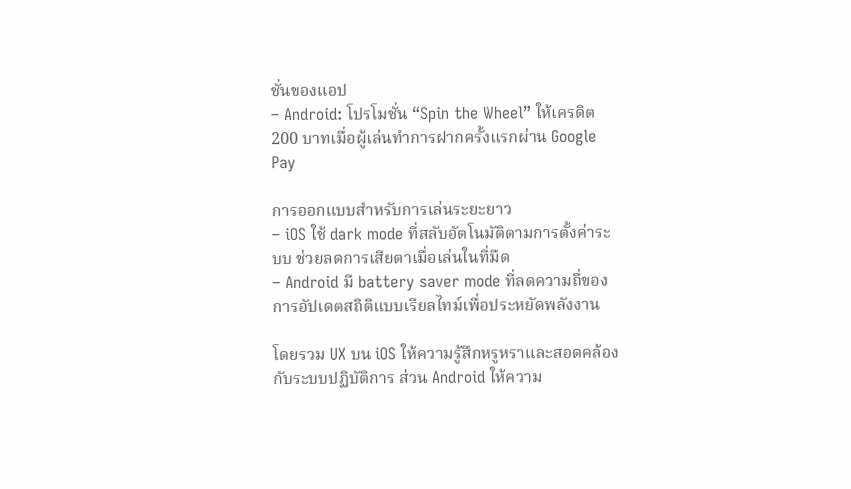ชั่นของแอป
– Android: โปรโมชั่น “Spin the Wheel” ให้เครดิต 200 บาทเมื่อผู้เล่นทำการฝากครั้งแรกผ่าน Google Pay

การออกแบบสำหรับการเล่นระยะยาว
– iOS ใช้ dark mode ที่สลับอัตโนมัติตามการตั้งค่าระบบ ช่วยลดการเสียตาเมื่อเล่นในที่มืด
– Android มี battery saver mode ที่ลดความถี่ของการอัปเดตสถิติแบบเรียลไทม์เพื่อประหยัดพลังงาน

โดยรวม UX บน iOS ให้ความรู้สึกหรูหราและสอดคล้องกับระบบปฏิบัติการ ส่วน Android ให้ความ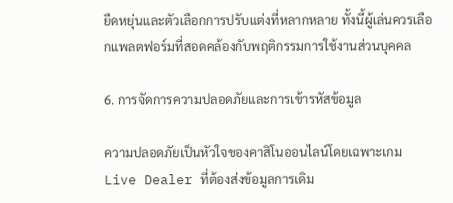ยืดหยุ่นและตัวเลือกการปรับแต่งที่หลากหลาย ทั้งนี้ผู้เล่นควรเลือกแพลตฟอร์มที่สอดคล้องกับพฤติกรรมการใช้งานส่วนบุคคล

6. การจัดการความปลอดภัยและการเข้ารหัสข้อมูล

ความปลอดภัยเป็นหัวใจของคาสิโนออนไลน์โดยเฉพาะเกม Live Dealer ที่ต้องส่งข้อมูลการเดิม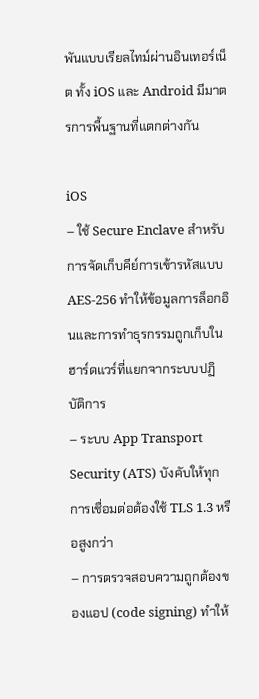พันแบบเรียลไทม์ผ่านอินเทอร์เน็ต ทั้ง iOS และ Android มีมาตรการพื้นฐานที่แตกต่างกัน

iOS
– ใช้ Secure Enclave สำหรับการจัดเก็บคีย์การเข้ารหัสแบบ AES‑256 ทำให้ข้อมูลการล็อกอินและการทำธุรกรรมถูกเก็บในฮาร์ดแวร์ที่แยกจากระบบปฏิบัติการ
– ระบบ App Transport Security (ATS) บังคับให้ทุกการเชื่อมต่อต้องใช้ TLS 1.3 หรือสูงกว่า
– การตรวจสอบความถูกต้องของแอป (code signing) ทำให้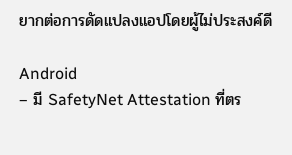ยากต่อการดัดแปลงแอปโดยผู้ไม่ประสงค์ดี

Android
– มี SafetyNet Attestation ที่ตร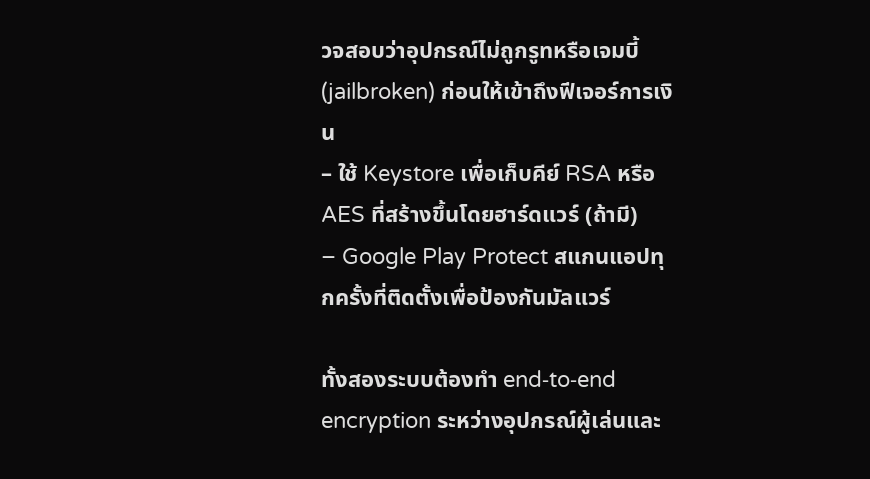วจสอบว่าอุปกรณ์ไม่ถูกรูทหรือเจมบี้ (jailbroken) ก่อนให้เข้าถึงฟีเจอร์การเงิน
– ใช้ Keystore เพื่อเก็บคีย์ RSA หรือ AES ที่สร้างขึ้นโดยฮาร์ดแวร์ (ถ้ามี)
– Google Play Protect สแกนแอปทุกครั้งที่ติดตั้งเพื่อป้องกันมัลแวร์

ทั้งสองระบบต้องทำ end‑to‑end encryption ระหว่างอุปกรณ์ผู้เล่นและ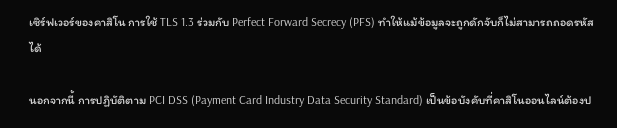เซิร์ฟเวอร์ของคาสิโน การใช้ TLS 1.3 ร่วมกับ Perfect Forward Secrecy (PFS) ทำให้แม้ข้อมูลจะถูกดักจับก็ไม่สามารถถอดรหัสได้

นอกจากนี้ การปฏิบัติตาม PCI DSS (Payment Card Industry Data Security Standard) เป็นข้อบังคับที่คาสิโนออนไลน์ต้องป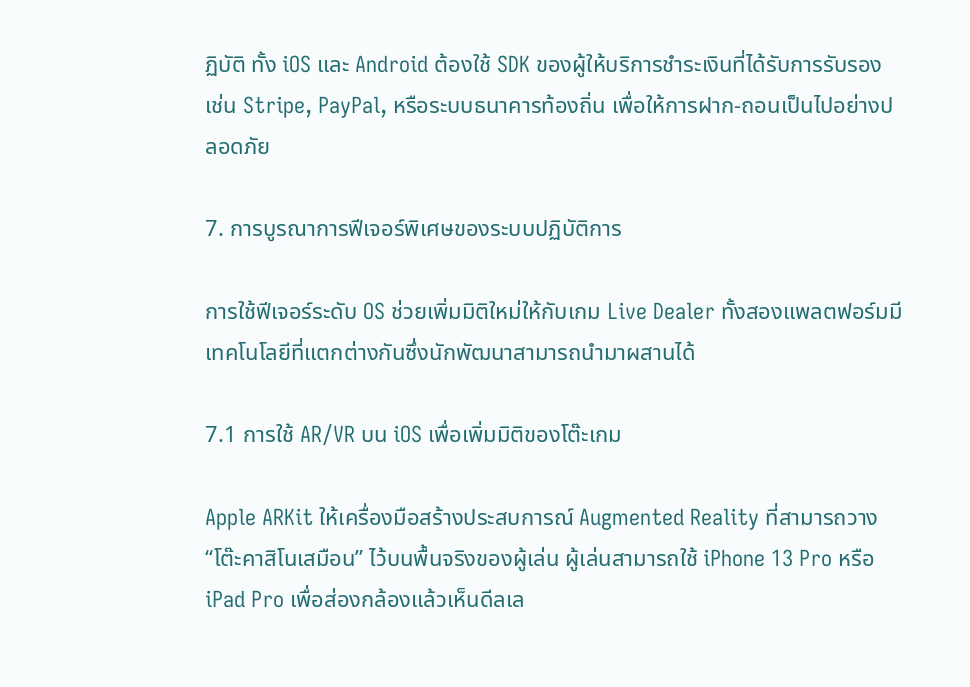ฏิบัติ ทั้ง iOS และ Android ต้องใช้ SDK ของผู้ให้บริการชำระเงินที่ได้รับการรับรอง เช่น Stripe, PayPal, หรือระบบธนาคารท้องถิ่น เพื่อให้การฝาก‑ถอนเป็นไปอย่างปลอดภัย

7. การบูรณาการฟีเจอร์พิเศษของระบบปฏิบัติการ

การใช้ฟีเจอร์ระดับ OS ช่วยเพิ่มมิติใหม่ให้กับเกม Live Dealer ทั้งสองแพลตฟอร์มมีเทคโนโลยีที่แตกต่างกันซึ่งนักพัฒนาสามารถนำมาผสานได้

7.1 การใช้ AR/VR บน iOS เพื่อเพิ่มมิติของโต๊ะเกม

Apple ARKit ให้เครื่องมือสร้างประสบการณ์ Augmented Reality ที่สามารถวาง “โต๊ะคาสิโนเสมือน” ไว้บนพื้นจริงของผู้เล่น ผู้เล่นสามารถใช้ iPhone 13 Pro หรือ iPad Pro เพื่อส่องกล้องแล้วเห็นดีลเล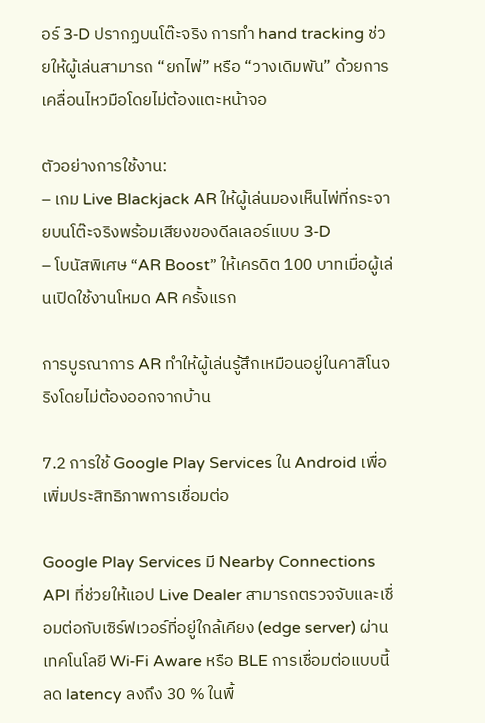อร์ 3‑D ปรากฏบนโต๊ะจริง การทำ hand tracking ช่วยให้ผู้เล่นสามารถ “ยกไพ่” หรือ “วางเดิมพัน” ด้วยการเคลื่อนไหวมือโดยไม่ต้องแตะหน้าจอ

ตัวอย่างการใช้งาน:
– เกม Live Blackjack AR ให้ผู้เล่นมองเห็นไพ่ที่กระจายบนโต๊ะจริงพร้อมเสียงของดีลเลอร์แบบ 3‑D
– โบนัสพิเศษ “AR Boost” ให้เครดิต 100 บาทเมื่อผู้เล่นเปิดใช้งานโหมด AR ครั้งแรก

การบูรณาการ AR ทำให้ผู้เล่นรู้สึกเหมือนอยู่ในคาสิโนจริงโดยไม่ต้องออกจากบ้าน

7.2 การใช้ Google Play Services ใน Android เพื่อเพิ่มประสิทธิภาพการเชื่อมต่อ

Google Play Services มี Nearby Connections API ที่ช่วยให้แอป Live Dealer สามารถตรวจจับและเชื่อมต่อกับเซิร์ฟเวอร์ที่อยู่ใกล้เคียง (edge server) ผ่านเทคโนโลยี Wi‑Fi Aware หรือ BLE การเชื่อมต่อแบบนี้ลด latency ลงถึง 30 % ในพื้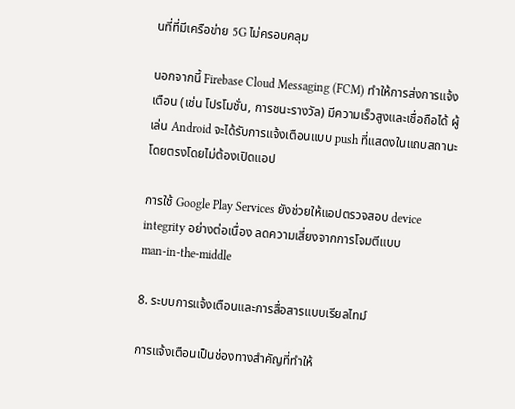นที่ที่มีเครือข่าย 5G ไม่ครอบคลุม

นอกจากนี้ Firebase Cloud Messaging (FCM) ทำให้การส่งการแจ้งเตือน (เช่น โปรโมชั่น, การชนะรางวัล) มีความเร็วสูงและเชื่อถือได้ ผู้เล่น Android จะได้รับการแจ้งเตือนแบบ push ที่แสดงในแถบสถานะโดยตรงโดยไม่ต้องเปิดแอป

การใช้ Google Play Services ยังช่วยให้แอปตรวจสอบ device integrity อย่างต่อเนื่อง ลดความเสี่ยงจากการโจมตีแบบ man‑in‑the‑middle

8. ระบบการแจ้งเตือนและการสื่อสารแบบเรียลไทม์

การแจ้งเตือนเป็นช่องทางสำคัญที่ทำให้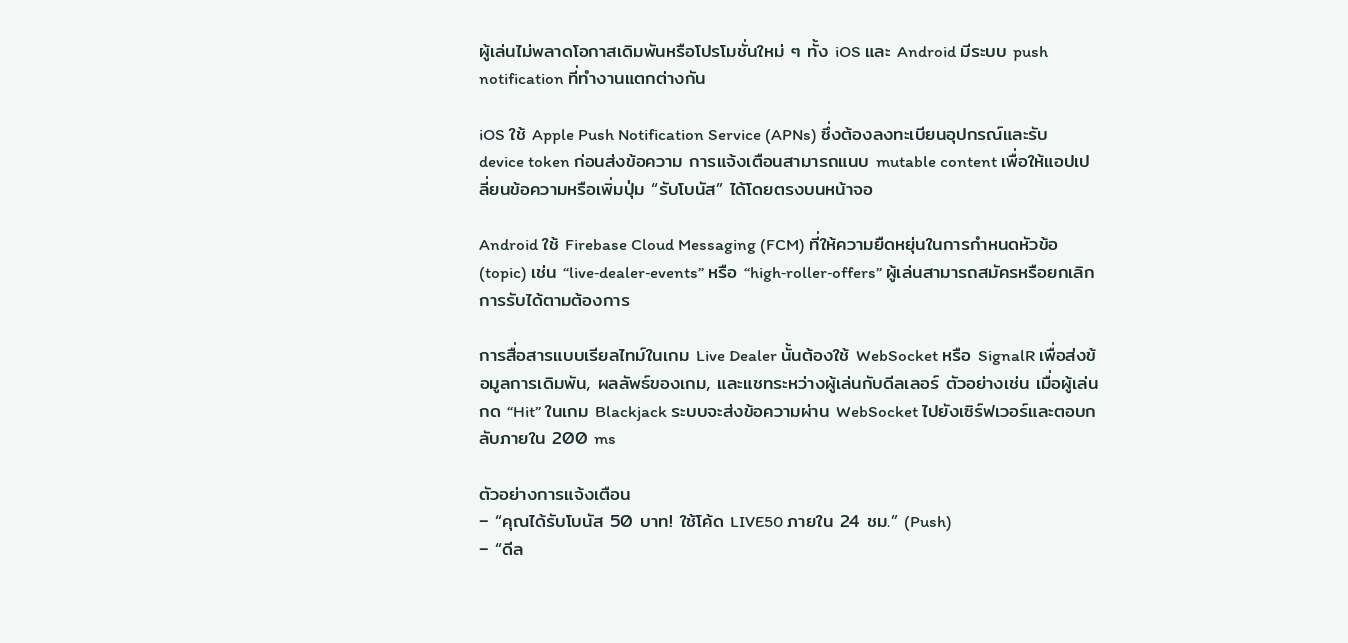ผู้เล่นไม่พลาดโอกาสเดิมพันหรือโปรโมชั่นใหม่ ๆ ทั้ง iOS และ Android มีระบบ push notification ที่ทำงานแตกต่างกัน

iOS ใช้ Apple Push Notification Service (APNs) ซึ่งต้องลงทะเบียนอุปกรณ์และรับ device token ก่อนส่งข้อความ การแจ้งเตือนสามารถแนบ mutable content เพื่อให้แอปเปลี่ยนข้อความหรือเพิ่มปุ่ม “รับโบนัส” ได้โดยตรงบนหน้าจอ

Android ใช้ Firebase Cloud Messaging (FCM) ที่ให้ความยืดหยุ่นในการกำหนดหัวข้อ (topic) เช่น “live‑dealer‑events” หรือ “high‑roller‑offers” ผู้เล่นสามารถสมัครหรือยกเลิกการรับได้ตามต้องการ

การสื่อสารแบบเรียลไทม์ในเกม Live Dealer นั้นต้องใช้ WebSocket หรือ SignalR เพื่อส่งข้อมูลการเดิมพัน, ผลลัพธ์ของเกม, และแชทระหว่างผู้เล่นกับดีลเลอร์ ตัวอย่างเช่น เมื่อผู้เล่นกด “Hit” ในเกม Blackjack ระบบจะส่งข้อความผ่าน WebSocket ไปยังเซิร์ฟเวอร์และตอบกลับภายใน 200 ms

ตัวอย่างการแจ้งเตือน
– “คุณได้รับโบนัส 50 บาท! ใช้โค้ด LIVE50 ภายใน 24 ชม.” (Push)
– “ดีล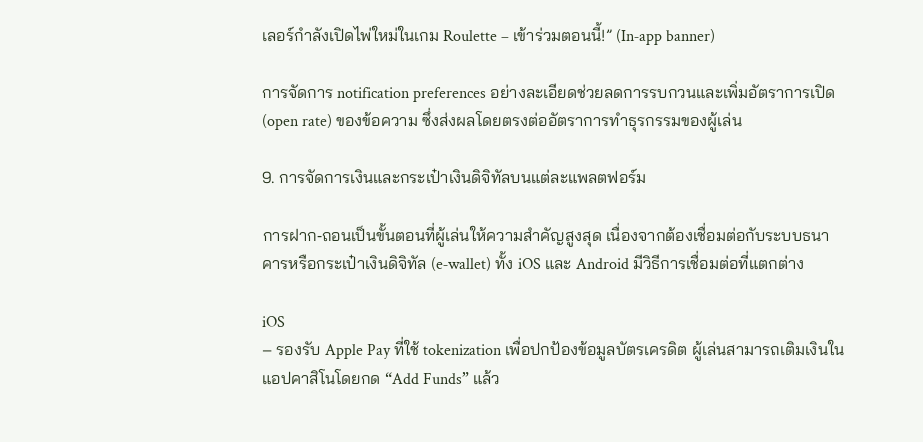เลอร์กำลังเปิดไพ่ใหม่ในเกม Roulette – เข้าร่วมตอนนี้!” (In‑app banner)

การจัดการ notification preferences อย่างละเอียดช่วยลดการรบกวนและเพิ่มอัตราการเปิด (open rate) ของข้อความ ซึ่งส่งผลโดยตรงต่ออัตราการทำธุรกรรมของผู้เล่น

9. การจัดการเงินและกระเป๋าเงินดิจิทัลบนแต่ละแพลตฟอร์ม

การฝาก‑ถอนเป็นขั้นตอนที่ผู้เล่นให้ความสำคัญสูงสุด เนื่องจากต้องเชื่อมต่อกับระบบธนาคารหรือกระเป๋าเงินดิจิทัล (e‑wallet) ทั้ง iOS และ Android มีวิธีการเชื่อมต่อที่แตกต่าง

iOS
– รองรับ Apple Pay ที่ใช้ tokenization เพื่อปกป้องข้อมูลบัตรเครดิต ผู้เล่นสามารถเติมเงินในแอปคาสิโนโดยกด “Add Funds” แล้ว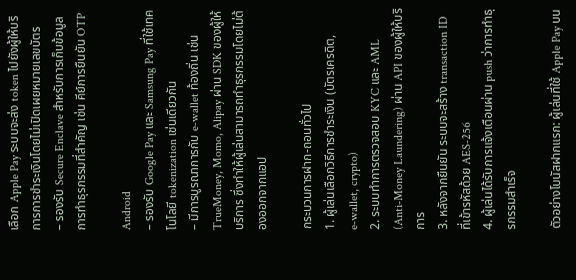เลือก Apple Pay ระบบจะส่ง token ไปยังผู้ให้บริการการชำระเงินโดยไม่เปิดเผยหมายเลขบัตร
– รองรับ Secure Enclave สำหรับการเก็บข้อมูลการทำธุรกรรมที่สำคัญ เช่น คีย์การยืนยัน OTP

Android
– รองรับ Google Pay และ Samsung Pay ที่ใช้เทคโนโลยี tokenization เช่นเดียวกัน
– มีการบูรณาการกับ e‑wallet ท้องถิ่น เช่น TrueMoney, Momo, Alipay ผ่าน SDK ของผู้ให้บริการ ซึ่งทำให้ผู้เล่นสามารถทำธุรกรรมโดยไม่ต้องออกจากแอป

กระบวนการฝาก‑ถอนทั่วไป
1. ผู้เล่นเลือกวิธีการชำระเงิน (บัตรเครดิต, e‑wallet, crypto)
2. ระบบทำการตรวจสอบ KYC และ AML (Anti‑Money Laundering) ผ่าน API ของผู้ให้บริการ
3. หลังจากยืนยัน ระบบจะสร้าง transaction ID ที่เข้ารหัสด้วย AES‑256
4. ผู้เล่นได้รับการแจ้งเตือนผ่าน push ว่าการทำธุรกรรมสำเร็จ

ตัวอย่างโบนัสฝากแรก: ผู้เล่นที่ใช้ Apple Pay บน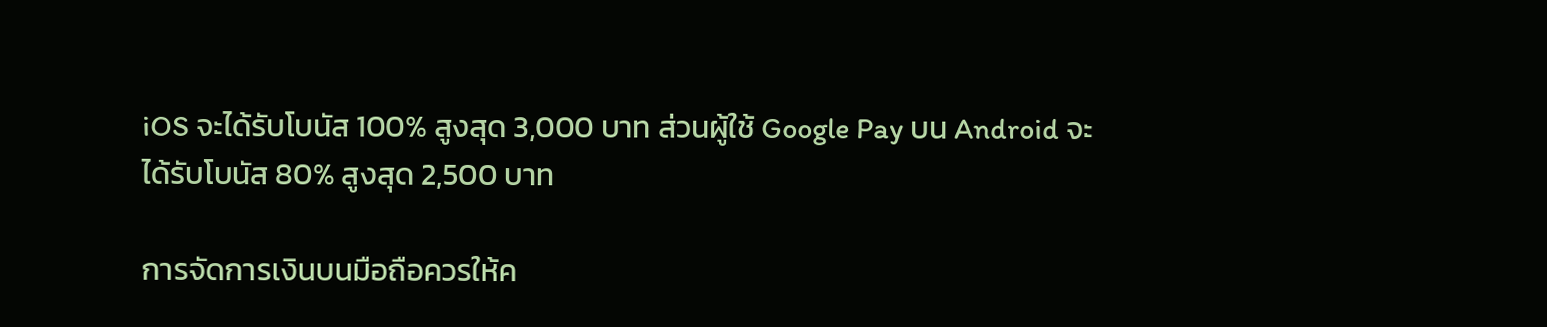iOS จะได้รับโบนัส 100% สูงสุด 3,000 บาท ส่วนผู้ใช้ Google Pay บน Android จะได้รับโบนัส 80% สูงสุด 2,500 บาท

การจัดการเงินบนมือถือควรให้ค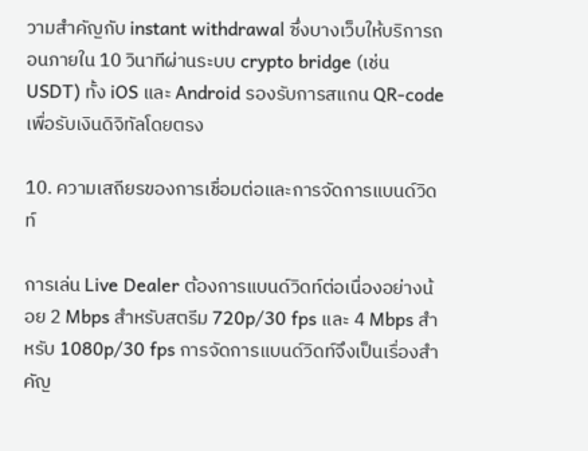วามสำคัญกับ instant withdrawal ซึ่งบางเว็บให้บริการถอนภายใน 10 วินาทีผ่านระบบ crypto bridge (เช่น USDT) ทั้ง iOS และ Android รองรับการสแกน QR‑code เพื่อรับเงินดิจิทัลโดยตรง

10. ความเสถียรของการเชื่อมต่อและการจัดการแบนด์วิดท์

การเล่น Live Dealer ต้องการแบนด์วิดท์ต่อเนื่องอย่างน้อย 2 Mbps สำหรับสตรีม 720p/30 fps และ 4 Mbps สำหรับ 1080p/30 fps การจัดการแบนด์วิดท์จึงเป็นเรื่องสำคัญ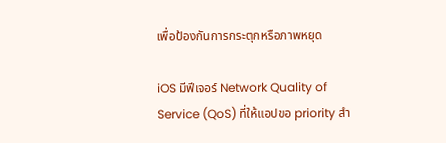เพื่อป้องกันการกระตุกหรือภาพหยุด

iOS มีฟีเจอร์ Network Quality of Service (QoS) ที่ให้แอปขอ priority สำ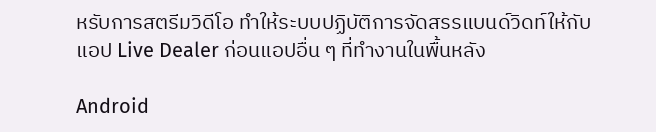หรับการสตรีมวิดีโอ ทำให้ระบบปฏิบัติการจัดสรรแบนด์วิดท์ให้กับแอป Live Dealer ก่อนแอปอื่น ๆ ที่ทำงานในพื้นหลัง

Android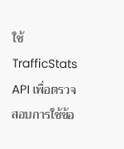ใช้ TrafficStats API เพื่อตรวจสอบการใช้ข้อ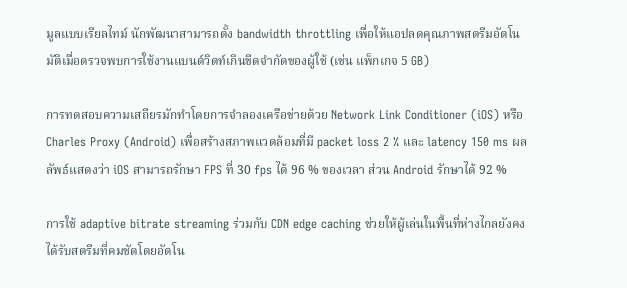มูลแบบเรียลไทม์ นักพัฒนาสามารถตั้ง bandwidth throttling เพื่อให้แอปลดคุณภาพสตรีมอัตโนมัติเมื่อตรวจพบการใช้งานแบนด์วิดท์เกินขีดจำกัดของผู้ใช้ (เช่น แพ็กเกจ 5 GB)

การทดสอบความเสถียรมักทำโดยการจำลองเครือข่ายด้วย Network Link Conditioner (iOS) หรือ Charles Proxy (Android) เพื่อสร้างสภาพแวดล้อมที่มี packet loss 2 % และ latency 150 ms ผลลัพธ์แสดงว่า iOS สามารถรักษา FPS ที่ 30 fps ได้ 96 % ของเวลา ส่วน Android รักษาได้ 92 %

การใช้ adaptive bitrate streaming ร่วมกับ CDN edge caching ช่วยให้ผู้เล่นในพื้นที่ห่างไกลยังคงได้รับสตรีมที่คมชัดโดยอัตโน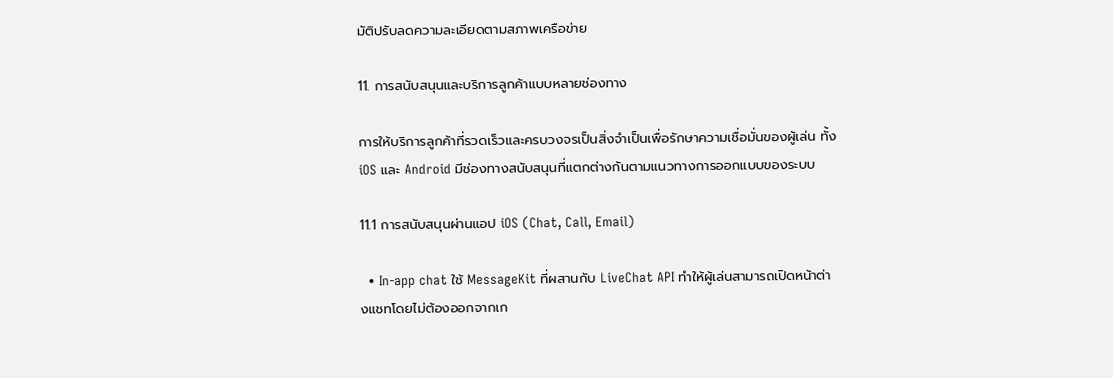มัติปรับลดความละเอียดตามสภาพเครือข่าย

11. การสนับสนุนและบริการลูกค้าแบบหลายช่องทาง

การให้บริการลูกค้าที่รวดเร็วและครบวงจรเป็นสิ่งจำเป็นเพื่อรักษาความเชื่อมั่นของผู้เล่น ทั้ง iOS และ Android มีช่องทางสนับสนุนที่แตกต่างกันตามแนวทางการออกแบบของระบบ

11.1 การสนับสนุนผ่านแอป iOS (Chat, Call, Email)

  • In‑app chat ใช้ MessageKit ที่ผสานกับ LiveChat API ทำให้ผู้เล่นสามารถเปิดหน้าต่างแชทโดยไม่ต้องออกจากเก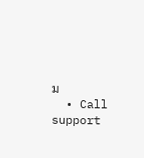ม
  • Call support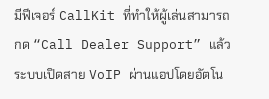มีฟีเจอร์ CallKit ที่ทำให้ผู้เล่นสามารถกด “Call Dealer Support” แล้วระบบเปิดสาย VoIP ผ่านแอปโดยอัตโน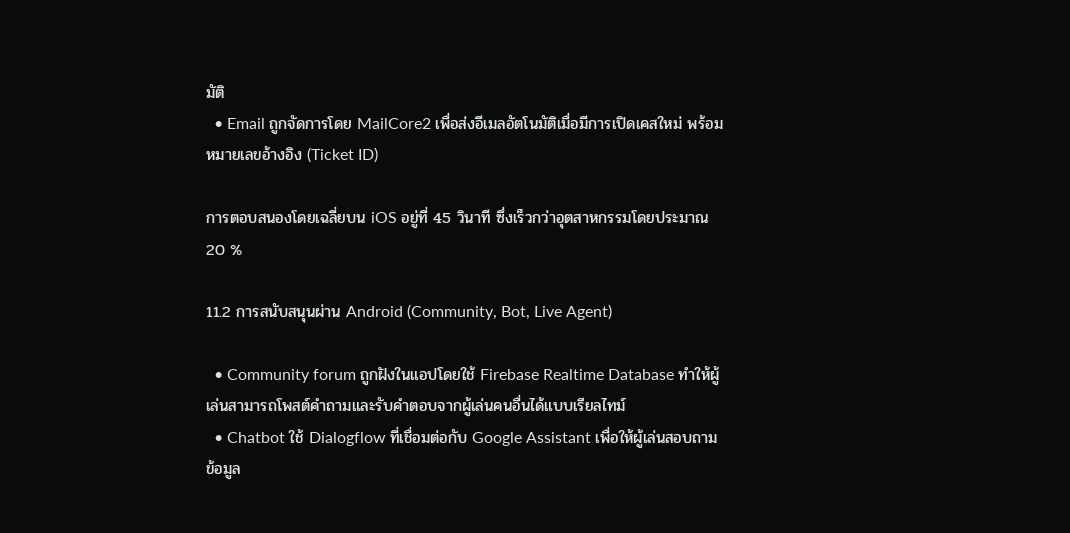มัติ
  • Email ถูกจัดการโดย MailCore2 เพื่อส่งอีเมลอัตโนมัติเมื่อมีการเปิดเคสใหม่ พร้อมหมายเลขอ้างอิง (Ticket ID)

การตอบสนองโดยเฉลี่ยบน iOS อยู่ที่ 45 วินาที ซึ่งเร็วกว่าอุตสาหกรรมโดยประมาณ 20 %

11.2 การสนับสนุนผ่าน Android (Community, Bot, Live Agent)

  • Community forum ถูกฝังในแอปโดยใช้ Firebase Realtime Database ทำให้ผู้เล่นสามารถโพสต์คำถามและรับคำตอบจากผู้เล่นคนอื่นได้แบบเรียลไทม์
  • Chatbot ใช้ Dialogflow ที่เชื่อมต่อกับ Google Assistant เพื่อให้ผู้เล่นสอบถามข้อมูล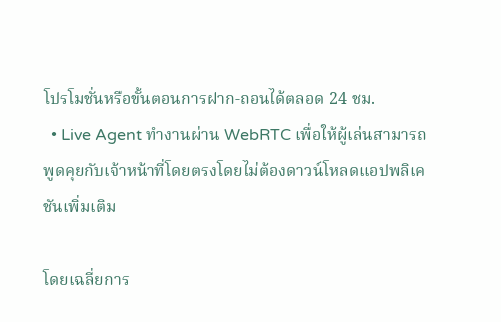โปรโมชั่นหรือขั้นตอนการฝาก‑ถอนได้ตลอด 24 ชม.
  • Live Agent ทำงานผ่าน WebRTC เพื่อให้ผู้เล่นสามารถพูดคุยกับเจ้าหน้าที่โดยตรงโดยไม่ต้องดาวน์โหลดแอปพลิเคชันเพิ่มเติม

โดยเฉลี่ยการ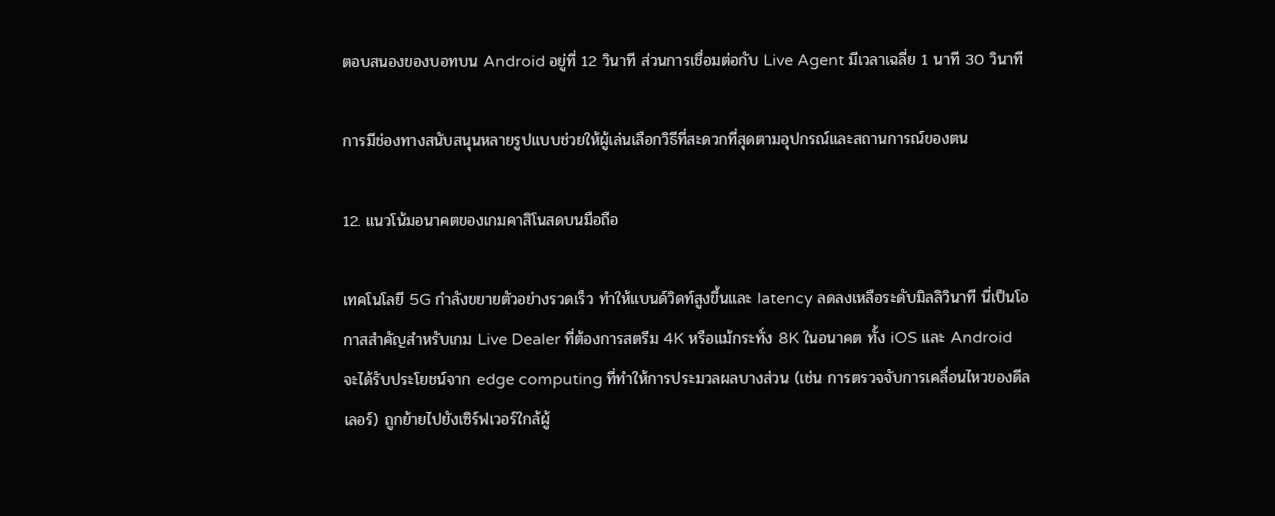ตอบสนองของบอทบน Android อยู่ที่ 12 วินาที ส่วนการเชื่อมต่อกับ Live Agent มีเวลาเฉลี่ย 1 นาที 30 วินาที

การมีช่องทางสนับสนุนหลายรูปแบบช่วยให้ผู้เล่นเลือกวิธีที่สะดวกที่สุดตามอุปกรณ์และสถานการณ์ของตน

12. แนวโน้มอนาคตของเกมคาสิโนสดบนมือถือ

เทคโนโลยี 5G กำลังขยายตัวอย่างรวดเร็ว ทำให้แบนด์วิดท์สูงขึ้นและ latency ลดลงเหลือระดับมิลลิวินาที นี่เป็นโอกาสสำคัญสำหรับเกม Live Dealer ที่ต้องการสตรีม 4K หรือแม้กระทั่ง 8K ในอนาคต ทั้ง iOS และ Android จะได้รับประโยชน์จาก edge computing ที่ทำให้การประมวลผลบางส่วน (เช่น การตรวจจับการเคลื่อนไหวของดีลเลอร์) ถูกย้ายไปยังเซิร์ฟเวอร์ใกล้ผู้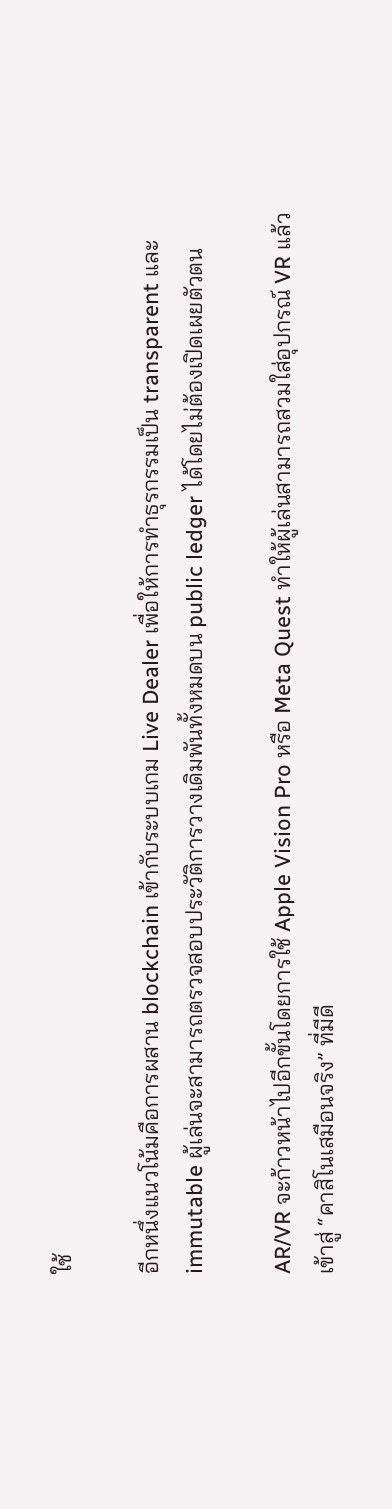ใช้

อีกหนึ่งแนวโน้มคือการผสาน blockchain เข้ากับระบบเกม Live Dealer เพื่อให้การทำธุรกรรมเป็น transparent และ immutable ผู้เล่นจะสามารถตรวจสอบประวัติการวางเดิมพันทั้งหมดบน public ledger ได้โดยไม่ต้องเปิดเผยตัวตน

AR/VR จะก้าวหน้าไปอีกขั้นโดยการใช้ Apple Vision Pro หรือ Meta Quest ทำให้ผู้เล่นสามารถสวมใส่อุปกรณ์ VR แล้วเข้าสู่ “คาสิโนเสมือนจริง” ที่มีดี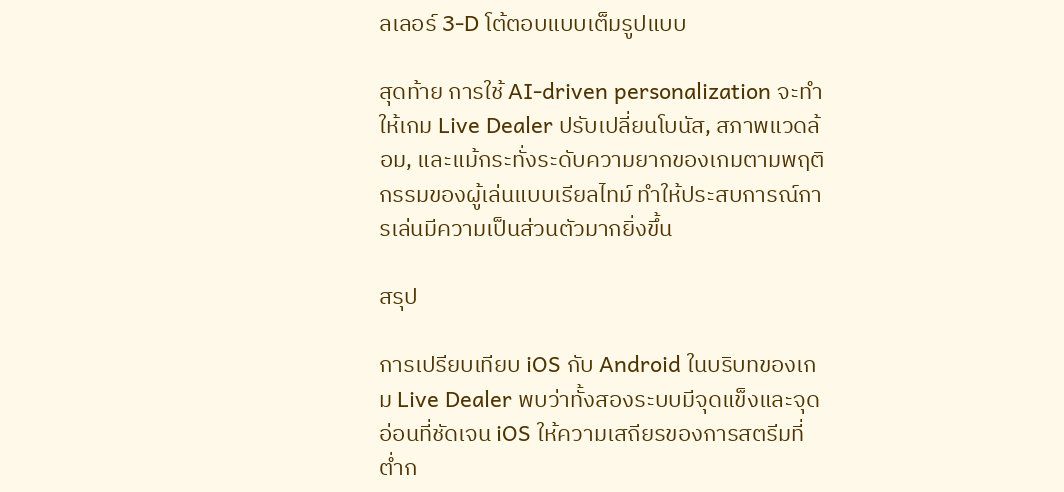ลเลอร์ 3‑D โต้ตอบแบบเต็มรูปแบบ

สุดท้าย การใช้ AI‑driven personalization จะทำให้เกม Live Dealer ปรับเปลี่ยนโบนัส, สภาพแวดล้อม, และแม้กระทั่งระดับความยากของเกมตามพฤติกรรมของผู้เล่นแบบเรียลไทม์ ทำให้ประสบการณ์การเล่นมีความเป็นส่วนตัวมากยิ่งขึ้น

สรุป

การเปรียบเทียบ iOS กับ Android ในบริบทของเกม Live Dealer พบว่าทั้งสองระบบมีจุดแข็งและจุดอ่อนที่ชัดเจน iOS ให้ความเสถียรของการสตรีมที่ต่ำก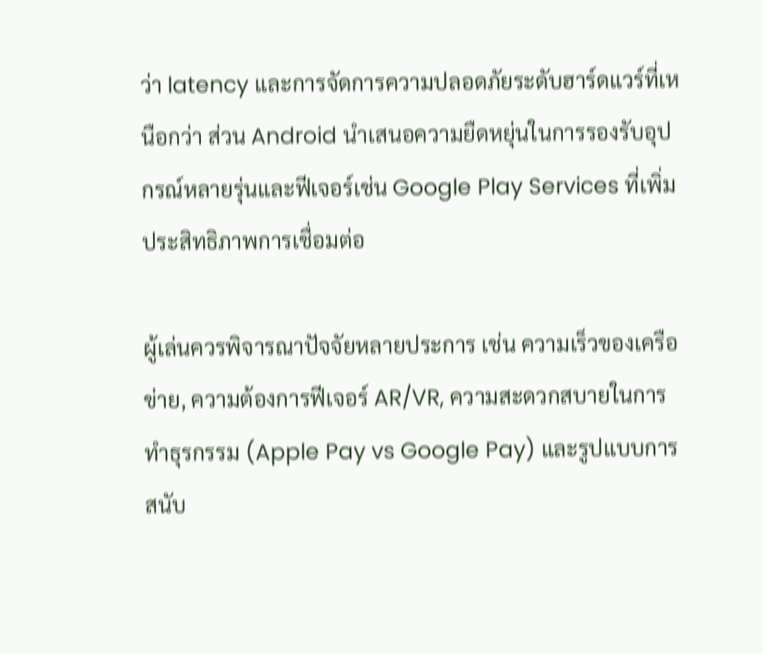ว่า latency และการจัดการความปลอดภัยระดับฮาร์ดแวร์ที่เหนือกว่า ส่วน Android นำเสนอความยืดหยุ่นในการรองรับอุปกรณ์หลายรุ่นและฟีเจอร์เช่น Google Play Services ที่เพิ่มประสิทธิภาพการเชื่อมต่อ

ผู้เล่นควรพิจารณาปัจจัยหลายประการ เช่น ความเร็วของเครือข่าย, ความต้องการฟีเจอร์ AR/VR, ความสะดวกสบายในการทำธุรกรรม (Apple Pay vs Google Pay) และรูปแบบการสนับ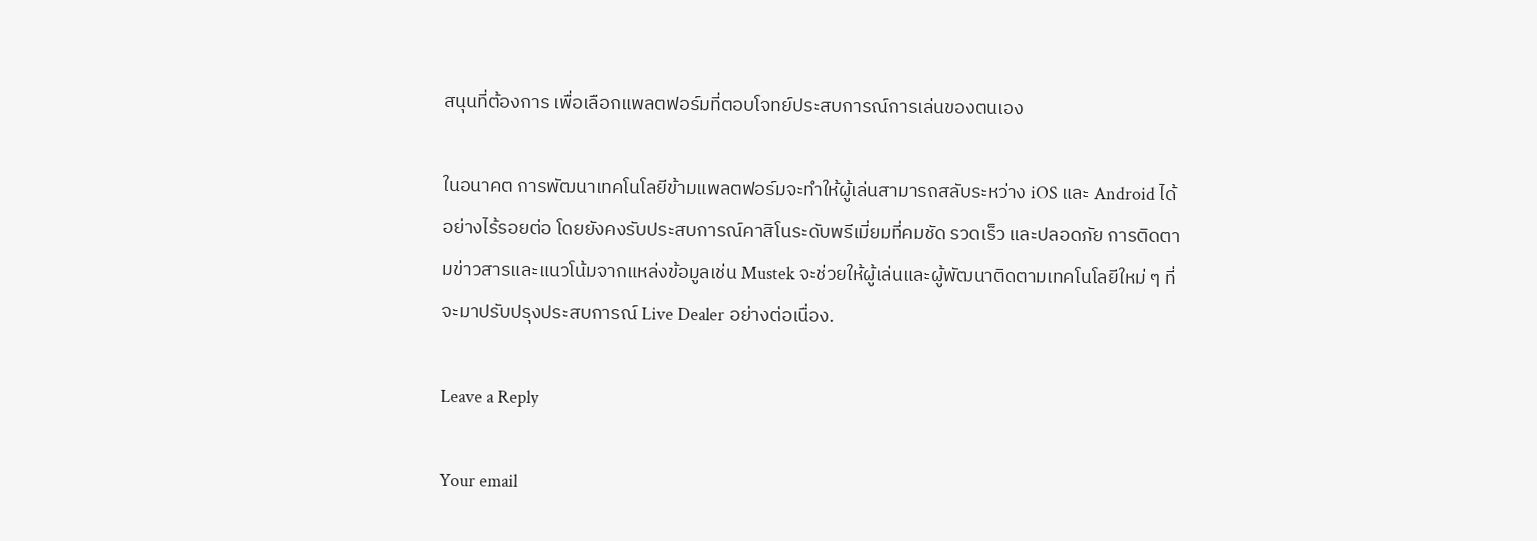สนุนที่ต้องการ เพื่อเลือกแพลตฟอร์มที่ตอบโจทย์ประสบการณ์การเล่นของตนเอง

ในอนาคต การพัฒนาเทคโนโลยีข้ามแพลตฟอร์มจะทำให้ผู้เล่นสามารถสลับระหว่าง iOS และ Android ได้อย่างไร้รอยต่อ โดยยังคงรับประสบการณ์คาสิโนระดับพรีเมี่ยมที่คมชัด รวดเร็ว และปลอดภัย การติดตามข่าวสารและแนวโน้มจากแหล่งข้อมูลเช่น Mustek จะช่วยให้ผู้เล่นและผู้พัฒนาติดตามเทคโนโลยีใหม่ ๆ ที่จะมาปรับปรุงประสบการณ์ Live Dealer อย่างต่อเนื่อง.

Leave a Reply

Your email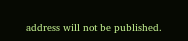address will not be published.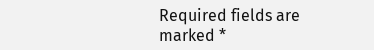Required fields are marked *